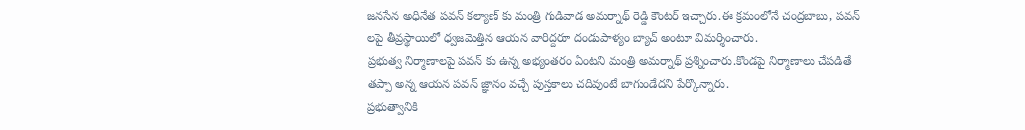జనసేన అధినేత పవన్ కల్యాణ్ కు మంత్రి గుడివాడ అమర్నాథ్ రెడ్డి కౌంటర్ ఇచ్చారు.ఈ క్రమంలోనే చంద్రబాబు, పవన్ లపై తీవ్రస్థాయిలో ధ్వజమెత్తిన ఆయన వారిద్దరూ దండుపాళ్యం బ్యాచ్ అంటూ విమర్శించారు.
ప్రభుత్వ నిర్మాణాలపై పవన్ కు ఉన్న అభ్యంతరం ఏంటని మంత్రి అమర్నాథ్ ప్రశ్నించారు.కొండపై నిర్మాణాలు చేపడితే తప్పా అన్న ఆయన పవన్ జ్ఞానం వచ్చే పుస్తకాలు చదివుంటే బాగుండేదని పేర్కొన్నారు.
ప్రభుత్వానికి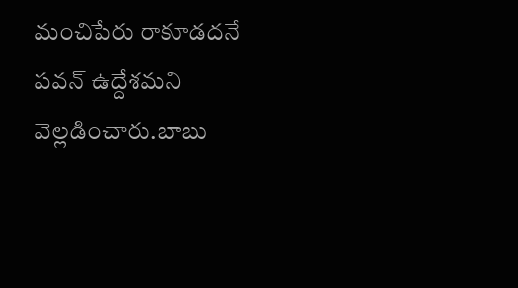మంచిపేరు రాకూడదనే పవన్ ఉద్దేశమని వెల్లడించారు.బాబు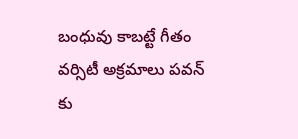బంధువు కాబట్టే గీతం వర్సిటీ అక్రమాలు పవన్ కు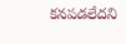కనపడలేదని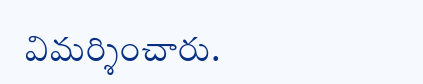విమర్శించారు.